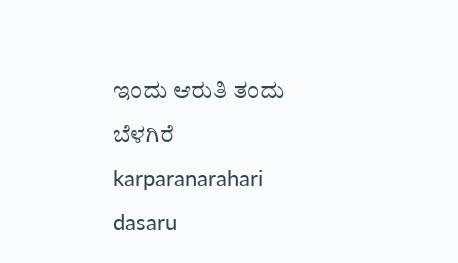ಇಂದು ಆರುತಿ ತಂದು ಬೆಳಗಿರೆ karparanarahari dasaru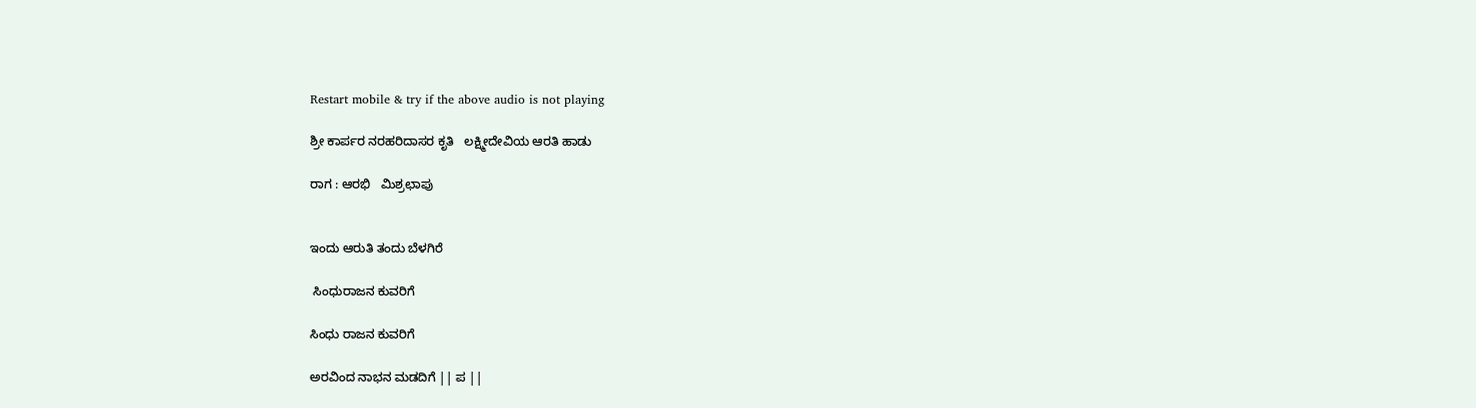Restart mobile & try if the above audio is not playing

ಶ್ರೀ ಕಾರ್ಪರ ನರಹರಿದಾಸರ ಕೃತಿ   ಲಕ್ಷ್ಮೀದೇವಿಯ ಆರತಿ ಹಾಡು

ರಾಗ : ಆರಭಿ   ಮಿಶ್ರಛಾಪು


ಇಂದು ಆರುತಿ ತಂದು ಬೆಳಗಿರೆ

 ಸಿಂಧುರಾಜನ ಕುವರಿಗೆ

ಸಿಂಧು ರಾಜನ ಕುವರಿಗೆ

ಅರವಿಂದ ನಾಭನ ಮಡದಿಗೆ || ಪ ||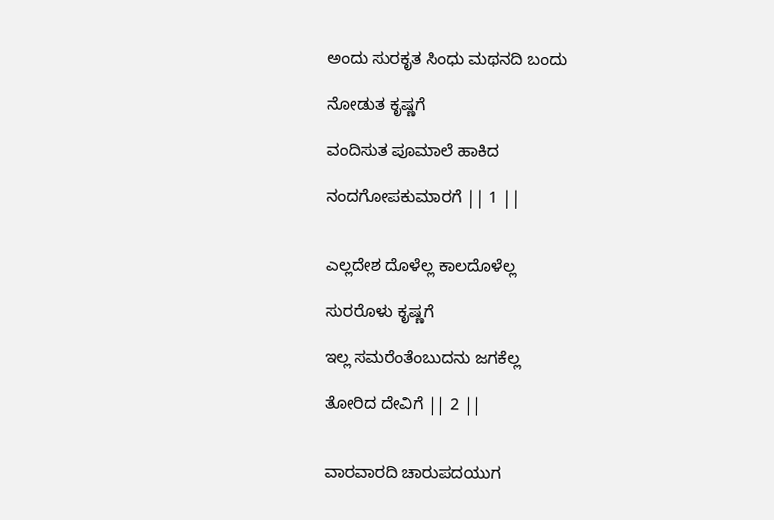ಅಂದು ಸುರಕೃತ ಸಿಂಧು ಮಥನದಿ ಬಂದು

ನೋಡುತ ಕೃಷ್ಣಗೆ

ವಂದಿಸುತ ಪೂಮಾಲೆ ಹಾಕಿದ

ನಂದಗೋಪಕುಮಾರಗೆ || 1 ||


ಎಲ್ಲದೇಶ ದೊಳೆಲ್ಲ ಕಾಲದೊಳೆಲ್ಲ

ಸುರರೊಳು ಕೃಷ್ಣಗೆ

ಇಲ್ಲ ಸಮರೆಂತೆಂಬುದನು ಜಗಕೆಲ್ಲ

ತೋರಿದ ದೇವಿಗೆ || 2 ||


ವಾರವಾರದಿ ಚಾರುಪದಯುಗ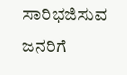ಸಾರಿಭಜಿಸುವ ಜನರಿಗೆ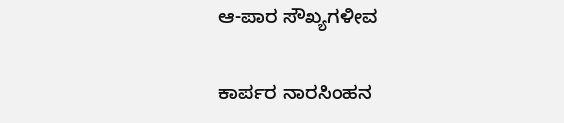ಆ-ಪಾರ ಸೌಖ್ಯಗಳೀವ

ಕಾರ್ಪರ ನಾರಸಿಂಹನ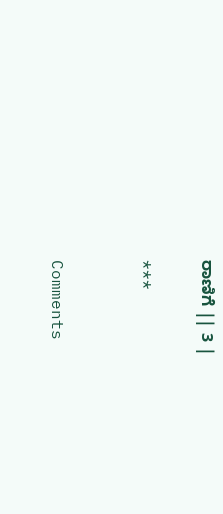ರಾಣಿಗೆ || 3 |

***


Comments